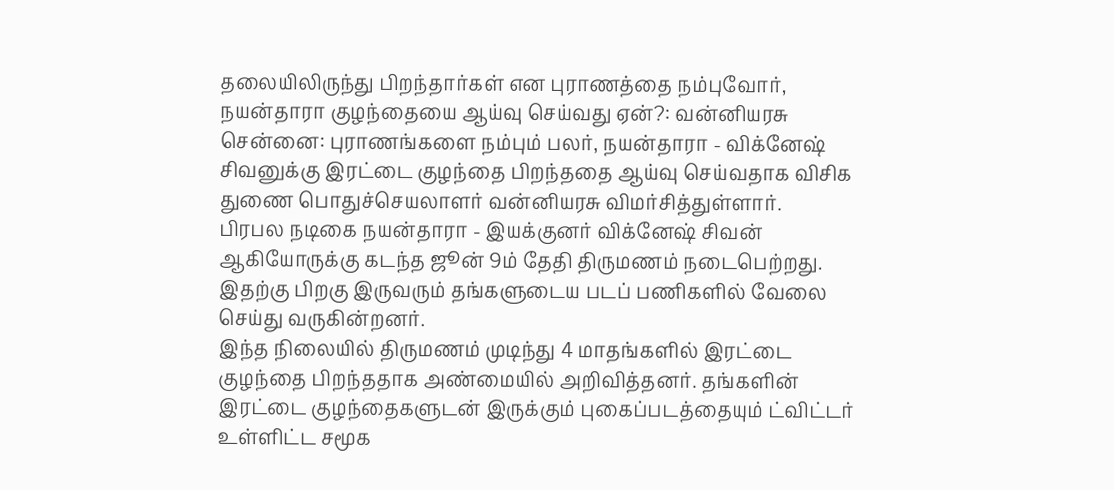தலையிலிருந்து பிறந்தார்கள் என புராணத்தை நம்புவோர், நயன்தாரா குழந்தையை ஆய்வு செய்வது ஏன்?: வன்னியரசு
சென்னை: புராணங்களை நம்பும் பலர், நயன்தாரா - விக்னேஷ் சிவனுக்கு இரட்டை குழந்தை பிறந்ததை ஆய்வு செய்வதாக விசிக துணை பொதுச்செயலாளர் வன்னியரசு விமர்சித்துள்ளார்.
பிரபல நடிகை நயன்தாரா - இயக்குனர் விக்னேஷ் சிவன் ஆகியோருக்கு கடந்த ஜூன் 9ம் தேதி திருமணம் நடைபெற்றது. இதற்கு பிறகு இருவரும் தங்களுடைய படப் பணிகளில் வேலை செய்து வருகின்றனர்.
இந்த நிலையில் திருமணம் முடிந்து 4 மாதங்களில் இரட்டை குழந்தை பிறந்ததாக அண்மையில் அறிவித்தனர். தங்களின் இரட்டை குழந்தைகளுடன் இருக்கும் புகைப்படத்தையும் ட்விட்டர் உள்ளிட்ட சமூக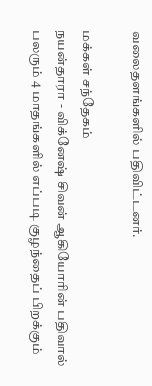வலைதளங்களில் பதிவிட்டனர்.

மக்கள் சந்தேகம்
நயன்தாரா - விக்னேஷ் சிவன் ஆகியோரின் பதிவால் பலரும் 4 மாதங்களில் எப்படி குழந்தைப் பிறக்கும்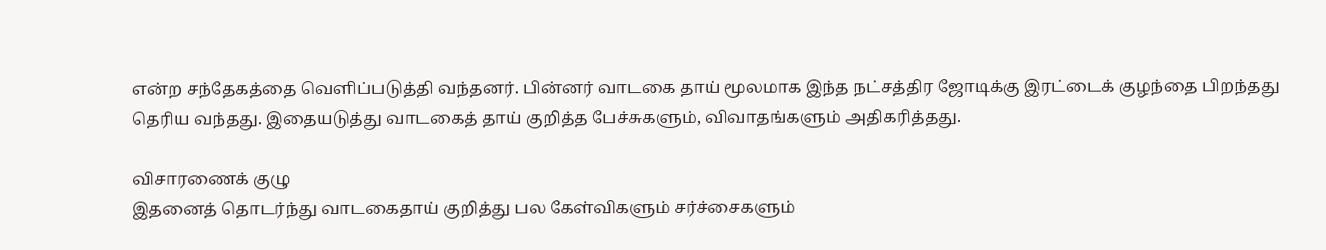என்ற சந்தேகத்தை வெளிப்படுத்தி வந்தனர். பின்னர் வாடகை தாய் மூலமாக இந்த நட்சத்திர ஜோடிக்கு இரட்டைக் குழந்தை பிறந்தது தெரிய வந்தது. இதையடுத்து வாடகைத் தாய் குறித்த பேச்சுகளும், விவாதங்களும் அதிகரித்தது.

விசாரணைக் குழு
இதனைத் தொடர்ந்து வாடகைதாய் குறித்து பல கேள்விகளும் சர்ச்சைகளும்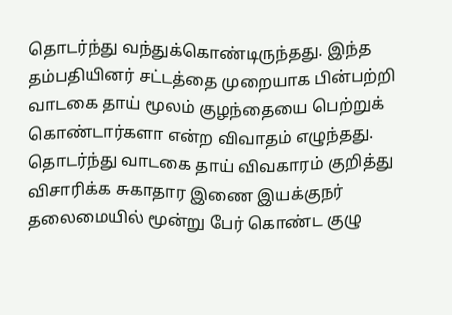தொடர்ந்து வந்துக்கொண்டிருந்தது. இந்த தம்பதியினர் சட்டத்தை முறையாக பின்பற்றி வாடகை தாய் மூலம் குழந்தையை பெற்றுக் கொண்டார்களா என்ற விவாதம் எழுந்தது. தொடர்ந்து வாடகை தாய் விவகாரம் குறித்து விசாரிக்க சுகாதார இணை இயக்குநர் தலைமையில் மூன்று பேர் கொண்ட குழு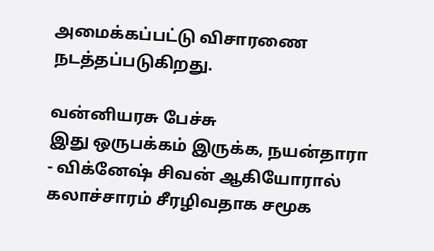அமைக்கப்பட்டு விசாரணை நடத்தப்படுகிறது.

வன்னியரசு பேச்சு
இது ஒருபக்கம் இருக்க, நயன்தாரா - விக்னேஷ் சிவன் ஆகியோரால் கலாச்சாரம் சீரழிவதாக சமூக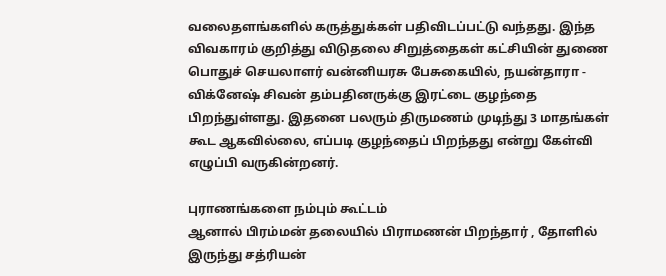வலைதளங்களில் கருத்துக்கள் பதிவிடப்பட்டு வந்தது. இந்த விவகாரம் குறித்து விடுதலை சிறுத்தைகள் கட்சியின் துணை பொதுச் செயலாளர் வன்னியரசு பேசுகையில், நயன்தாரா - விக்னேஷ் சிவன் தம்பதினருக்கு இரட்டை குழந்தை பிறந்துள்ளது. இதனை பலரும் திருமணம் முடிந்து 3 மாதங்கள் கூட ஆகவில்லை, எப்படி குழந்தைப் பிறந்தது என்று கேள்வி எழுப்பி வருகின்றனர்.

புராணங்களை நம்பும் கூட்டம்
ஆனால் பிரம்மன் தலையில் பிராமணன் பிறந்தார் , தோளில் இருந்து சத்ரியன்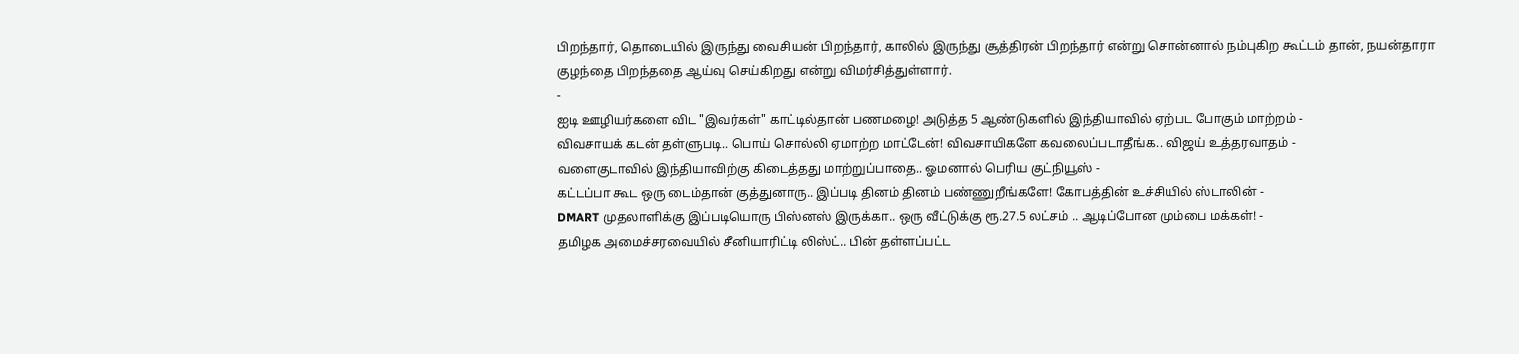பிறந்தார், தொடையில் இருந்து வைசியன் பிறந்தார், காலில் இருந்து சூத்திரன் பிறந்தார் என்று சொன்னால் நம்புகிற கூட்டம் தான், நயன்தாரா குழந்தை பிறந்ததை ஆய்வு செய்கிறது என்று விமர்சித்துள்ளார்.
-
ஐடி ஊழியர்களை விட "இவர்கள்" காட்டில்தான் பணமழை! அடுத்த 5 ஆண்டுகளில் இந்தியாவில் ஏற்பட போகும் மாற்றம் -
விவசாயக் கடன் தள்ளுபடி.. பொய் சொல்லி ஏமாற்ற மாட்டேன்! விவசாயிகளே கவலைப்படாதீங்க.. விஜய் உத்தரவாதம் -
வளைகுடாவில் இந்தியாவிற்கு கிடைத்தது மாற்றுப்பாதை.. ஓமனால் பெரிய குட்நியூஸ் -
கட்டப்பா கூட ஒரு டைம்தான் குத்துனாரு.. இப்படி தினம் தினம் பண்ணுறீங்களே! கோபத்தின் உச்சியில் ஸ்டாலின் -
DMART முதலாளிக்கு இப்படியொரு பிஸ்னஸ் இருக்கா.. ஒரு வீட்டுக்கு ரூ.27.5 லட்சம் .. ஆடிப்போன மும்பை மக்கள்! -
தமிழக அமைச்சரவையில் சீனியாரிட்டி லிஸ்ட்.. பின் தள்ளப்பட்ட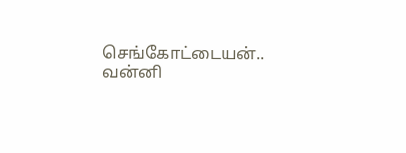செங்கோட்டையன்.. வன்னி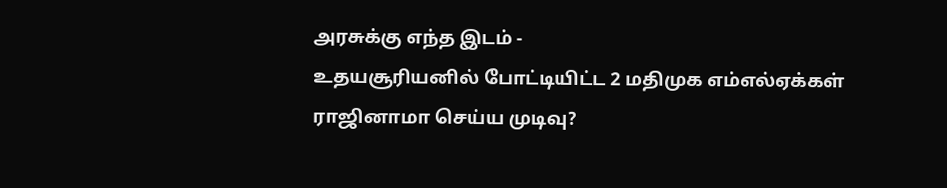அரசுக்கு எந்த இடம் -
உதயசூரியனில் போட்டியிட்ட 2 மதிமுக எம்எல்ஏக்கள் ராஜினாமா செய்ய முடிவு?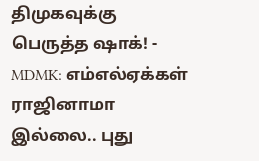திமுகவுக்கு பெருத்த ஷாக்! -
MDMK: எம்எல்ஏக்கள் ராஜினாமா இல்லை.. புது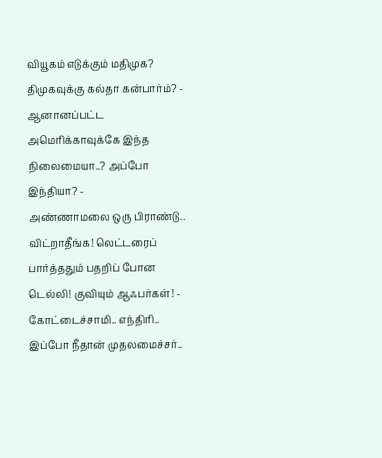வியூகம் எடுக்கும் மதிமுக? திமுகவுக்கு கல்தா கன்பார்ம்? -
ஆனானப்பட்ட அமெரிக்காவுக்கே இந்த நிலைமையா..? அப்போ இந்தியா? -
அண்ணாமலை ஒரு பிராண்டு.. விட்றாதீங்க! லெட்டரைப் பார்த்ததும் பதறிப் போன டெல்லி! குவியும் ஆஃபர்கள்! -
கோட்டைச்சாமி.. எந்திரி.. இப்போ நீதான் முதலமைச்சர்..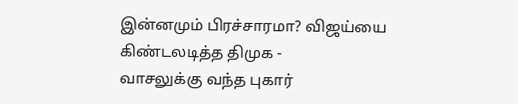இன்னமும் பிரச்சாரமா? விஜய்யை கிண்டலடித்த திமுக -
வாசலுக்கு வந்த புகார்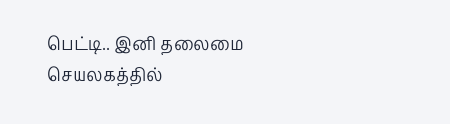பெட்டி.. இனி தலைமை செயலகத்தில்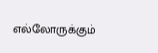எல்லோருக்கும்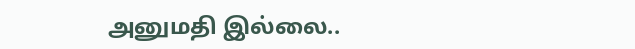அனுமதி இல்லை..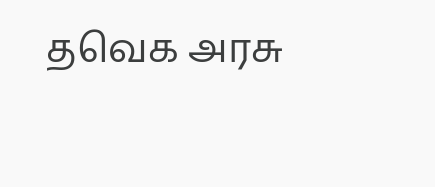தவெக அரசு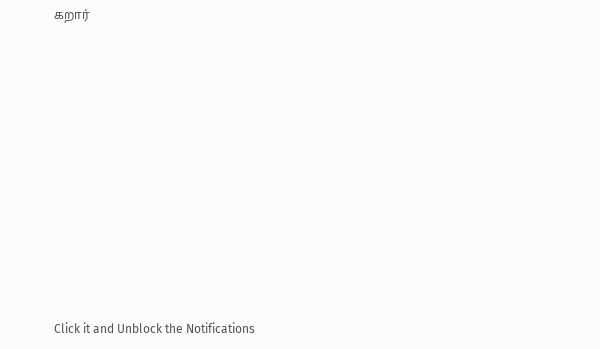கறார்












Click it and Unblock the Notifications